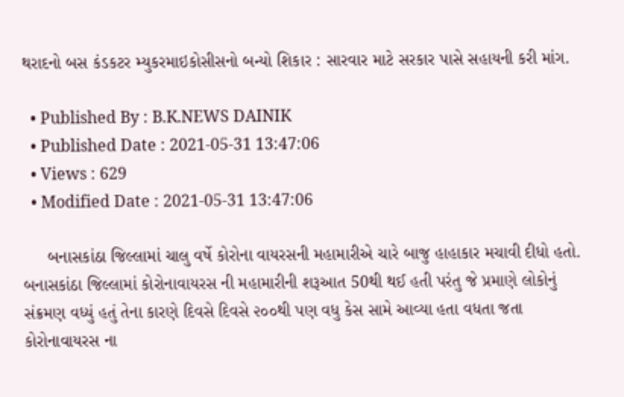થરાદનો બસ કંડકટર મ્યુકરમાઇકોસીસનો બન્યો શિકાર : સારવાર માટે સરકાર પાસે સહાયની કરી માંગ.

  • Published By : B.K.NEWS DAINIK
  • Published Date : 2021-05-31 13:47:06
  • Views : 629
  • Modified Date : 2021-05-31 13:47:06

     બનાસકાંઠા જિલ્લામાં ચાલુ વર્ષે કોરોના વાયરસની મહામારીએ ચારે બાજુ હાહાકાર મચાવી દીધો હતો. બનાસકાંઠા જિલ્લામાં કોરોનાવાયરસ ની મહામારીની શરૂઆત 50થી થઈ હતી પરંતુ જે પ્રમાણે લોકોનું સંક્રમણ વધ્યું હતું તેના કારણે દિવસે દિવસે ૨૦૦થી પણ વધુ કેસ સામે આવ્યા હતા વધતા જતા કોરોનાવાયરસ ના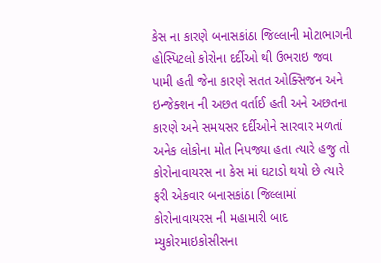કેસ ના કારણે બનાસકાંઠા જિલ્લાની મોટાભાગની હોસ્પિટલો કોરોના દર્દીઓ થી ઉભરાઇ જવા પામી હતી જેના કારણે સતત ઓક્સિજન અને ઇન્જેક્શન ની અછત વર્તાઈ હતી અને અછતના કારણે અને સમયસર દર્દીઓને સારવાર મળતાં અનેક લોકોના મોત નિપજ્યા હતા ત્યારે હજુ તો કોરોનાવાયરસ ના કેસ માં ઘટાડો થયો છે ત્યારે ફરી એકવાર બનાસકાંઠા જિલ્લામાં કોરોનાવાયરસ ની મહામારી બાદ મ્યુકોરમાઇકોસીસના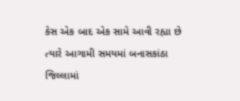કેસ એક બાદ એક સામે આવી રહ્યા છે ત્યારે આગામી સમયમાં બનાસકાંઠા જિલ્લામાં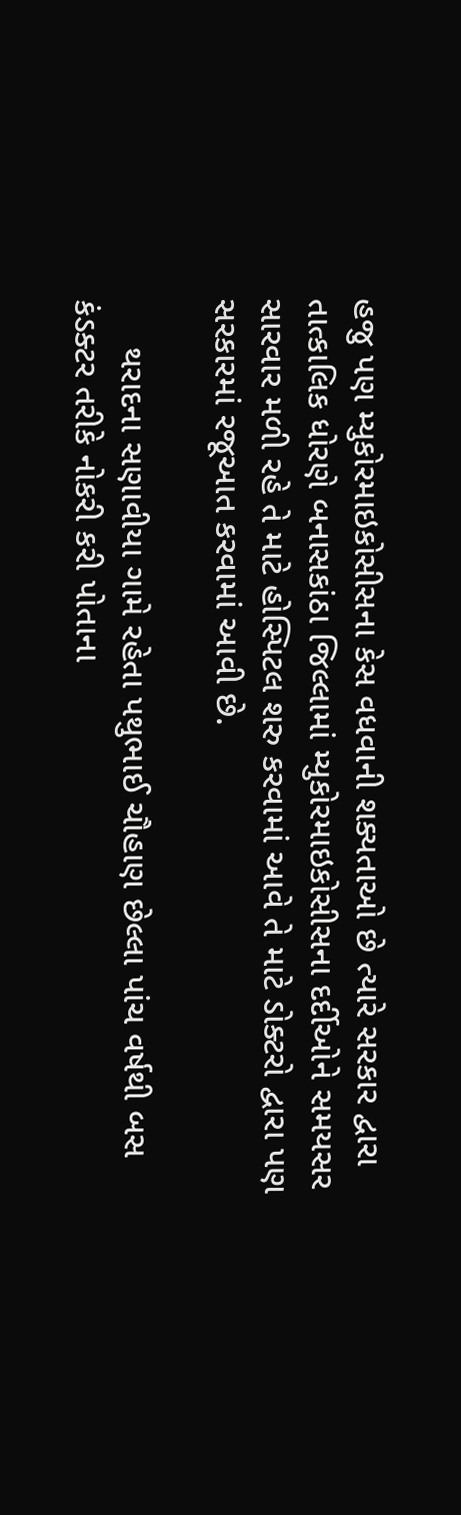હજુ પણ મ્યુકોરમાઇકોસીસના કેસ વધવાની શક્યતાઓ છે ત્યારે સરકાર દ્વારા તાત્કાલિક ધોરણે બનાસકાંઠા જિલ્લામાં મ્યુકોરમાઇકોસીસના દર્દીઓને સમયસર સારવાર મળી રહે તે માટે હોસ્પિટલ શરુ કરવામાં આવે તે માટે ડોક્ટરો દ્વારા પણ સરકારમાં રજૂઆત કરવામાં આવી છે.

     થરાદના સણાવીયા ગામે રહેતા પથુભાઈ ચૌહાણ છેલ્લા પાંચ વર્ષથી બસ કંડક્ટર તરીકે નોકરી કરી પોતાના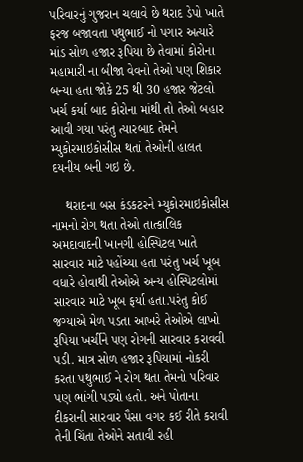પરિવારનું ગુજરાન ચલાવે છે થરાદ ડેપો ખાતે ફરજ બજાવતા પથુભાઈ નો પગાર અત્યારે  માંડ સોળ હજાર રૂપિયા છે તેવામાં કોરોના મહામારી ના બીજા વેવનો તેઓ પણ શિકાર બન્યા હતા જોકે 25 થી 30 હજાર જેટલો ખર્ચ કર્યા બાદ કોરોના માંથી તો તેઓ બહાર આવી ગયા પરંતુ ત્યારબાદ તેમને મ્યુકોરમાઇકોસીસ થતાં તેઓની હાલત દયનીય બની ગઇ છે.

    થરાદના બસ કંડકટરને મ્યુકોરમાઇકોસીસ નામનો રોગ થતા તેઓ તાત્કાલિક અમદાવાદની ખાનગી હોસ્પિટલ ખાતે સારવાર માટે પહોંચ્યા હતા પરંતુ ખર્ચ ખૂબ વધારે હોવાથી તેઓએ અન્ય હોસ્પિટલોમાં સારવાર માટે ખૂબ ફર્યા હતા.પરંતુ કોઈ જગ્યાએ મેળ પડતા આખરે તેઓએ લાખો રૂપિયા ખર્ચીને પણ રોગની સારવાર કરાવવી પડી. માત્ર સોળ હજાર રૂપિયામાં નોકરી કરતા પથુભાઈ ને રોગ થતા તેમનો પરિવાર પણ ભાંગી પડ્યો હતો. અને પોતાના દીકરાની સારવાર પૈસા વગર કઈ રીતે કરાવી તેની ચિંતા તેઓને સતાવી રહી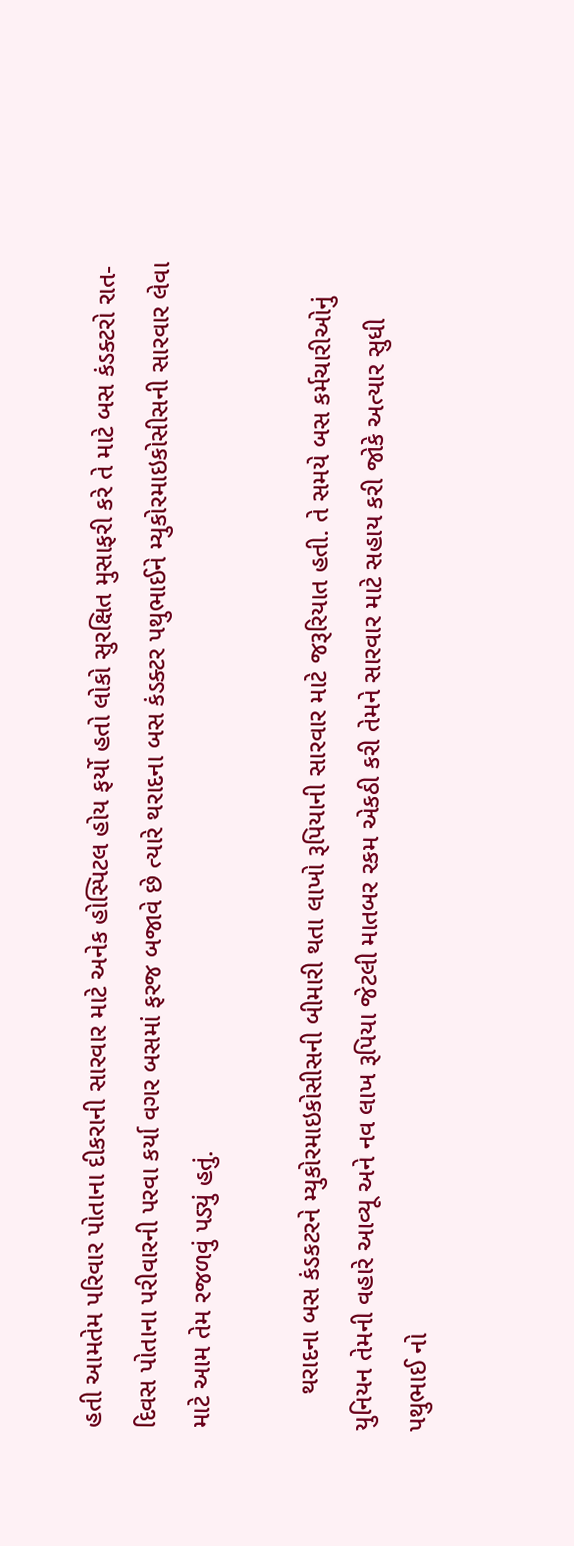હતી આમતેમ પરિવાર પોતાના દીકરાની સારવાર માટે અનેક હોસ્પિટલ હોય ફર્યો હતો લોકો સુરક્ષિત મુસાફરી કરે તે માટે બસ કંડક્ટરો રાત-દિવસ પોતાના પરીવારની પરવા કર્યા વગર બસમાં ફરજ બજાવે છે ત્યારે થરાદના બસ કંડક્ટર પથુભાઈને મ્યુકોરમાઇકોસીસની સારવાર લેવા માટે આમ તેમ રજળવું પડ્યું હતું.

     થરાદના બસ કંડકટરને મ્યુકોરમાઇકોસીસની બીમારી થતા લાખો રૂપિયાની સારવાર માટે જરૂરિયાત હતી. તે સમયે બસ કર્મચારીઓનું યુનિયન તેમની વહારે આવ્યૂ અને નવ લાખ રૂપિયા જેટલી માતબર રકમ એકઠી કરી તેમને સારવાર માટે સહાય કરી જોકે અત્યાર સુધી પથુભાઈ નો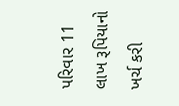પરિવાર 11 લાખ રૂપિયાનો ખર્ચ કરી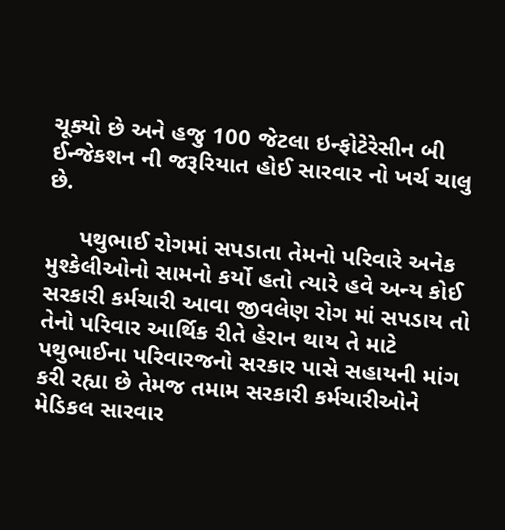ચૂક્યો છે અને હજુ 100 જેટલા ઇન્ફોટેરેસીન બી ઈન્જેકશન ની જરૂરિયાત હોઈ સારવાર નો ખર્ચ ચાલુ છે.

     પથુભાઈ રોગમાં સપડાતા તેમનો પરિવારે અનેક મુશ્કેલીઓનો સામનો કર્યો હતો ત્યારે હવે અન્ય કોઈ સરકારી કર્મચારી આવા જીવલેણ રોગ માં સપડાય તો તેનો પરિવાર આર્થિક રીતે હેરાન થાય તે માટે પથુભાઈના પરિવારજનો સરકાર પાસે સહાયની માંગ કરી રહ્યા છે તેમજ તમામ સરકારી કર્મચારીઓને મેડિકલ સારવાર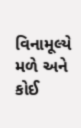વિનામૂલ્યે મળે અને કોઈ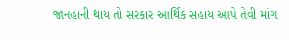જાનહાની થાય તો સરકાર આર્થિક સહાય આપે તેવી માંગ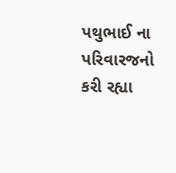પથુભાઈ ના પરિવારજનો કરી રહ્યા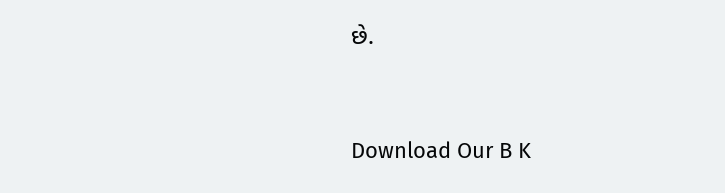છે.



Download Our B K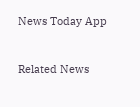News Today App



Related News